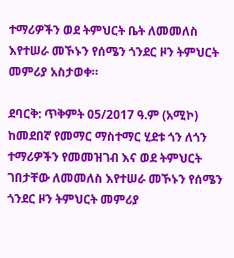ተማሪዎችን ወደ ትምህርት ቤት ለመመለስ እየተሠራ መኾኑን የሰሜን ጎንደር ዞን ትምህርት መምሪያ አስታወቀ።

ደባርቅ: ጥቅምት 05/2017 ዓ.ም (አሚኮ) ከመደበኛ የመማር ማስተማር ሂደቱ ጎን ለጎን ተማሪዎችን የመመዝገብ እና ወደ ትምህርት ገበታቸው ለመመለስ እየተሠራ መኾኑን የሰሜን ጎንደር ዞን ትምህርት መምሪያ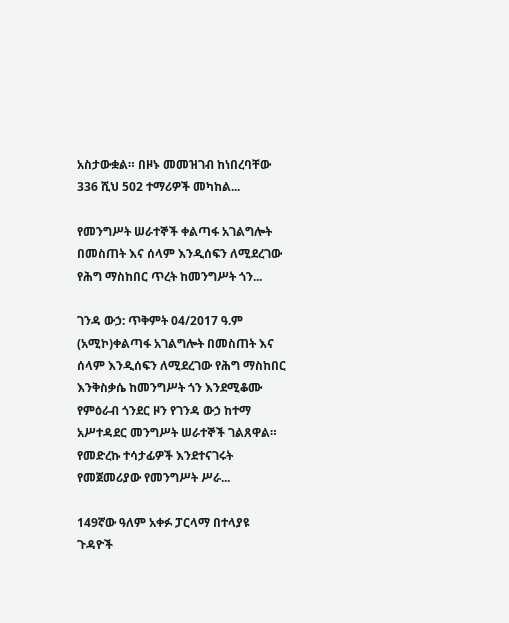አስታውቋል። በዞኑ መመዝገብ ከነበረባቸው 336 ሺህ 502 ተማሪዎች መካከል...

የመንግሥት ሠራተኞች ቀልጣፋ አገልግሎት በመስጠት እና ሰላም እንዲሰፍን ለሚደረገው የሕግ ማስከበር ጥረት ከመንግሥት ጎን...

ገንዳ ውኃ: ጥቅምት 04/2017 ዓ.ም (አሚኮ)ቀልጣፋ አገልግሎት በመስጠት እና ሰላም እንዲሰፍን ለሚደረገው የሕግ ማስከበር እንቅስቃሴ ከመንግሥት ጎን እንደሚቆሙ የምዕራብ ጎንደር ዞን የገንዳ ውኃ ከተማ አሥተዳደር መንግሥት ሠራተኞች ገልጸዋል። የመድረኩ ተሳታፊዎች እንደተናገሩት የመጀመሪያው የመንግሥት ሥራ...

149ኛው ዓለም አቀፉ ፓርላማ በተላያዩ ጉዳዮች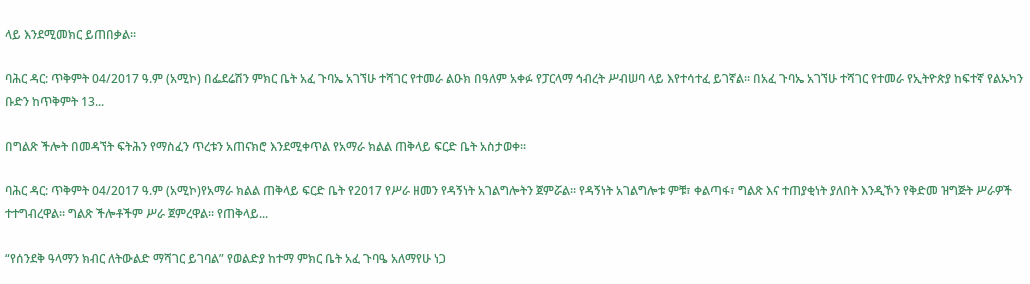ላይ እንደሚመክር ይጠበቃል፡፡

ባሕር ዳር: ጥቅምት 04/2017 ዓ.ም (አሚኮ) በፌደሬሽን ምክር ቤት አፈ ጉባኤ አገኘሁ ተሻገር የተመራ ልዑክ በዓለም አቀፉ የፓርላማ ኅብረት ሥብሠባ ላይ እየተሳተፈ ይገኛል፡፡ በአፈ ጉባኤ አገኘሁ ተሻገር የተመራ የኢትዮጵያ ከፍተኛ የልኡካን ቡድን ከጥቅምት 13...

በግልጽ ችሎት በመዳኘት ፍትሕን የማስፈን ጥረቱን አጠናክሮ እንደሚቀጥል የአማራ ክልል ጠቅላይ ፍርድ ቤት አስታወቀ።

ባሕር ዳር: ጥቅምት 04/2017 ዓ.ም (አሚኮ)የአማራ ክልል ጠቅላይ ፍርድ ቤት የ2017 የሥራ ዘመን የዳኝነት አገልግሎትን ጀምሯል። የዳኝነት አገልግሎቱ ምቹ፣ ቀልጣፋ፣ ግልጽ እና ተጠያቂነት ያለበት እንዲኾን የቅድመ ዝግጅት ሥራዎች ተተግብረዋል። ግልጽ ችሎቶችም ሥራ ጀምረዋል። የጠቅላይ...

“የሰንደቅ ዓላማን ክብር ለትውልድ ማሻገር ይገባል” የወልድያ ከተማ ምክር ቤት አፈ ጉባዔ አለማየሁ ነጋ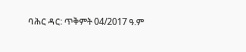ባሕር ዳር: ጥቅምት 04/2017 ዓ.ም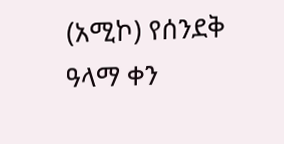(አሚኮ) የሰንደቅ ዓላማ ቀን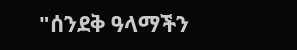"ሰንደቅ ዓላማችን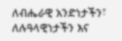ለብሔራዊ አንድነታችን፣ ለሉዓላዊነታችን እና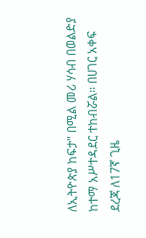ለኢትዮጵያ ከፍታ" በሚል መሪ ሃሳብ በወልድያ ከተማ አሥተዳደር ተከብሯል። በሀገር አቀፍ ደረጃ ለ17ኛ ጊዜ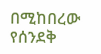በሚከበረው የሰንደቅ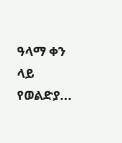ዓላማ ቀን ላይ የወልድያ...